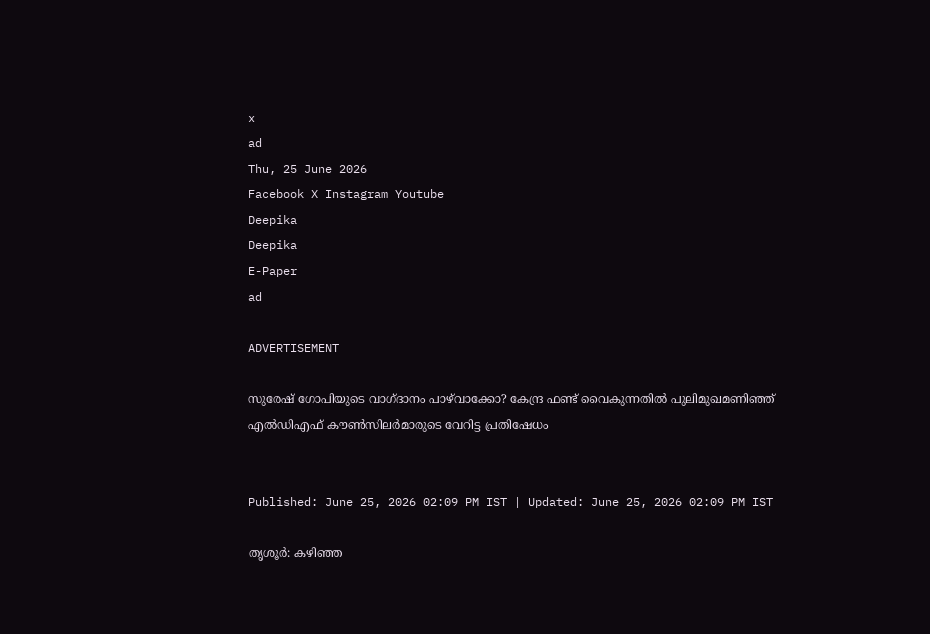x
ad
Thu, 25 June 2026
Facebook X Instagram Youtube
Deepika
Deepika
E-Paper
ad

ADVERTISEMENT

സുരേഷ് ഗോപിയുടെ വാഗ്ദാനം പാഴ്‌വാക്കോ? കേന്ദ്ര ഫണ്ട് വൈകുന്നതിൽ പുലിമുഖമണിഞ്ഞ് എൽഡിഎഫ് കൗൺസിലർമാരുടെ വേറിട്ട പ്രതിഷേധം


Published: June 25, 2026 02:09 PM IST | Updated: June 25, 2026 02:09 PM IST

തൃശൂർ: കഴിഞ്ഞ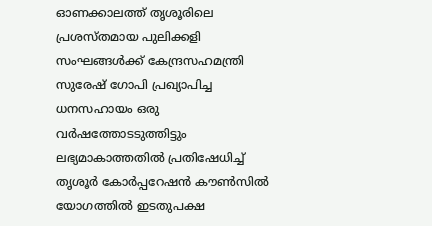ഓണക്കാലത്ത് തൃശൂരിലെ പ്രശസ്തമായ പുലിക്കളി സംഘങ്ങൾക്ക് കേന്ദ്രസഹമന്ത്രി സുരേഷ് ഗോപി പ്രഖ്യാപിച്ച ധനസഹായം ഒരു വർഷത്തോടടുത്തിട്ടും ലഭ്യമാകാത്തതിൽ പ്രതിഷേധിച്ച് തൃശൂർ കോർപ്പറേഷൻ കൗൺസിൽ യോഗത്തിൽ ഇടതുപക്ഷ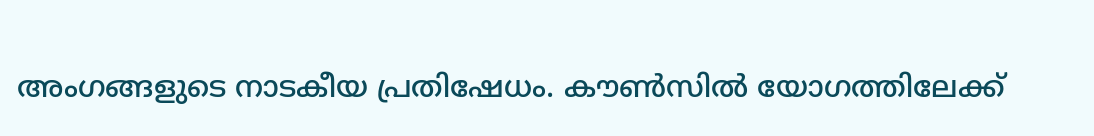അംഗങ്ങളുടെ നാടകീയ പ്രതിഷേധം. കൗൺസിൽ യോഗത്തിലേക്ക്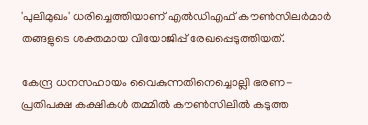'പുലിമുഖം' ധരിച്ചെത്തിയാണ് എൽഡിഎഫ് കൗൺസിലർമാർ തങ്ങളുടെ ശക്തമായ വിയോജിപ്പ് രേഖപ്പെടുത്തിയത്.

കേന്ദ്ര ധനസഹായം വൈകുന്നതിനെച്ചൊല്ലി ഭരണ-പ്രതിപക്ഷ കക്ഷികൾ തമ്മിൽ കൗൺസിലിൽ കടുത്ത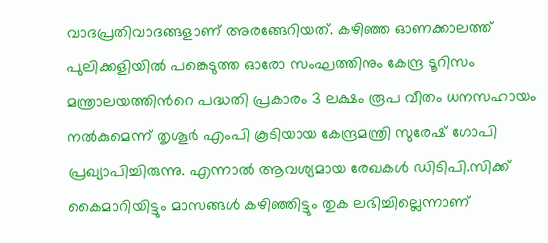വാദപ്രതിവാദങ്ങളാണ് അരങ്ങേറിയത്. കഴിഞ്ഞ ഓണക്കാലത്ത് പുലിക്കളിയിൽ പങ്കെടുത്ത ഓരോ സംഘത്തിനും കേന്ദ്ര ടൂറിസം മന്ത്രാലയത്തിന്‍റെ പദ്ധതി പ്രകാരം 3 ലക്ഷം രൂപ വീതം ധനസഹായം നൽകുമെന്ന് തൃശൂർ എംപി കൂടിയായ കേന്ദ്രമന്ത്രി സുരേഷ് ഗോപി പ്രഖ്യാപിച്ചിരുന്നു. എന്നാൽ ആവശ്യമായ രേഖകൾ ഡിടിപി.സിക്ക് കൈമാറിയിട്ടും മാസങ്ങൾ കഴിഞ്ഞിട്ടും തുക ലഭിച്ചില്ലെന്നാണ്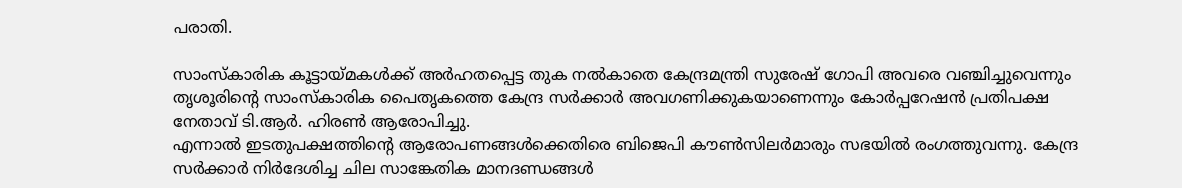പരാതി.

സാംസ്കാരിക കൂട്ടായ്മകൾക്ക് അർഹതപ്പെട്ട തുക നൽകാതെ കേന്ദ്രമന്ത്രി സുരേഷ് ഗോപി അവരെ വഞ്ചിച്ചുവെന്നും തൃശൂരിന്‍റെ സാംസ്കാരിക പൈതൃകത്തെ കേന്ദ്ര സർക്കാർ അവഗണിക്കുകയാണെന്നും കോർപ്പറേഷൻ പ്രതിപക്ഷ നേതാവ് ടി.ആർ. ഹിരൺ ആരോപിച്ചു.
എന്നാൽ ഇടതുപക്ഷത്തിന്‍റെ ആരോപണങ്ങൾക്കെതിരെ ബിജെപി കൗൺസിലർമാരും സഭയിൽ രംഗത്തുവന്നു. കേന്ദ്ര സർക്കാർ നിർദേശിച്ച ചില സാങ്കേതിക മാനദണ്ഡങ്ങൾ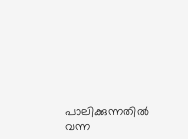പാലിക്കുന്നതിൽ വന്ന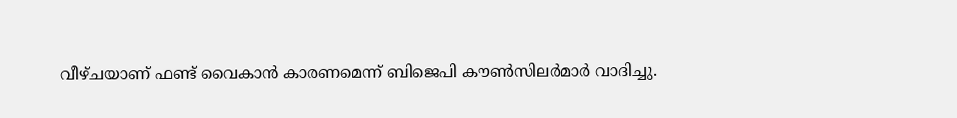വീഴ്ചയാണ് ഫണ്ട് വൈകാൻ കാരണമെന്ന് ബിജെപി കൗൺസിലർമാർ വാദിച്ചു.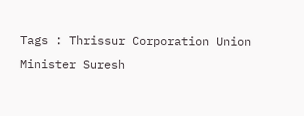Tags : Thrissur Corporation Union Minister Suresh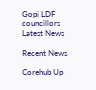Gopi LDF councillors Latest News

Recent News

Corehub Up